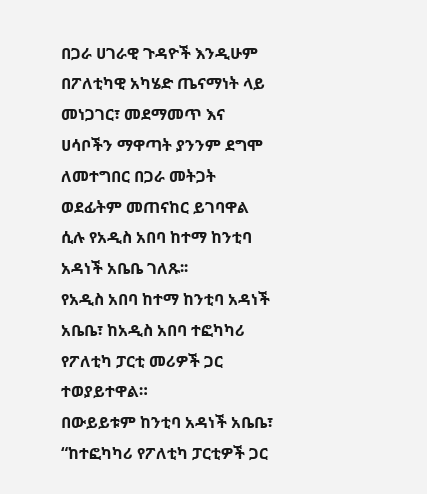በጋራ ሀገራዊ ጉዳዮች እንዲሁም በፖለቲካዊ አካሄድ ጤናማነት ላይ መነጋገር፣ መደማመጥ እና ሀሳቦችን ማዋጣት ያንንም ደግሞ ለመተግበር በጋራ መትጋት ወደፊትም መጠናከር ይገባዋል ሲሉ የአዲስ አበባ ከተማ ከንቲባ አዳነች አቤቤ ገለጹ፡፡
የአዲስ አበባ ከተማ ከንቲባ አዳነች አቤቤ፣ ከአዲስ አበባ ተፎካካሪ የፖለቲካ ፓርቲ መሪዎች ጋር ተወያይተዋል።
በውይይቱም ከንቲባ አዳነች አቤቤ፣ “ከተፎካካሪ የፖለቲካ ፓርቲዎች ጋር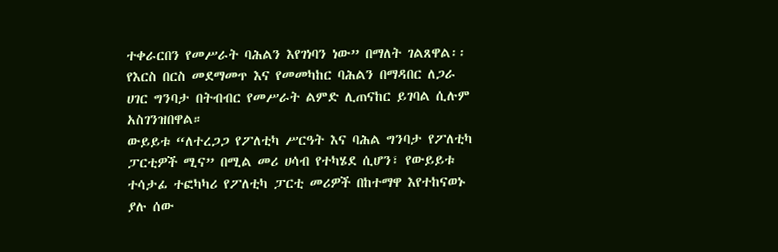ተቀራርበን የመሥራት ባሕልን እየገነባን ነው” በማለት ገልጸዋል፡፡
የእርስ በርስ መደማመጥ እና የመመካከር ባሕልን በማዳበር ለጋራ ሀገር ግንባታ በትብብር የመሥራት ልምድ ሊጠናከር ይገባል ሲሉም አስገንዝበዋል።
ውይይቱ “ለተረጋጋ የፖለቲካ ሥርዓት እና ባሕል ግንባታ የፖለቲካ ፓርቲዎች ሚና” በሚል መሪ ሀሳብ የተካሄደ ሲሆን፣ የውይይቱ ተሳታፊ ተፎካካሪ የፖለቲካ ፓርቲ መሪዎች በከተማዋ እየተከናወኑ ያሉ ሰው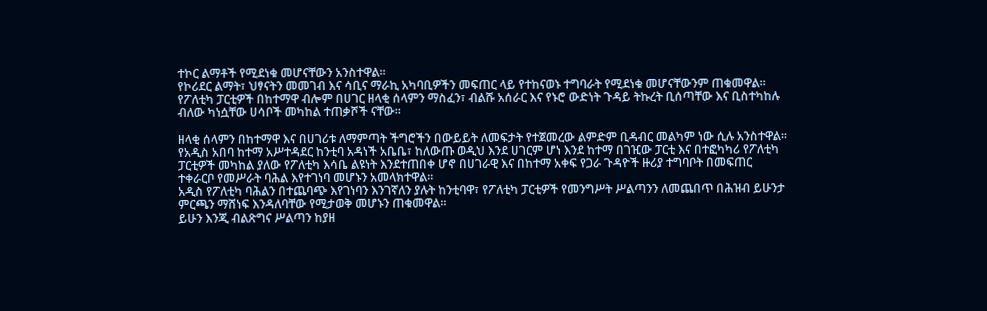ተኮር ልማቶች የሚደነቁ መሆናቸውን አንስተዋል፡፡
የኮሪደር ልማት፣ ህፃናትን መመገብ እና ሳቢና ማራኪ አካባቢዎችን መፍጠር ላይ የተከናወኑ ተግባራት የሚደነቁ መሆናቸውንም ጠቁመዋል።
የፖለቲካ ፓርቲዎች በከተማዋ ብሎም በሀገር ዘላቂ ሰላምን ማስፈን፣ ብልሹ አሰራር እና የኑሮ ውድነት ጉዳይ ትኩረት ቢሰጣቸው እና ቢስተካከሉ ብለው ካነሷቸው ሀሳቦች መካከል ተጠቃሾች ናቸው።

ዘላቂ ሰላምን በከተማዋ እና በሀገሪቱ ለማምጣት ችግሮችን በውይይት ለመፍታት የተጀመረው ልምድም ቢዳብር መልካም ነው ሲሉ አንስተዋል።
የአዲስ አበባ ከተማ አሥተዳደር ከንቲባ አዳነች አቤቤ፣ ከለውጡ ወዲህ እንደ ሀገርም ሆነ እንደ ከተማ በገዢው ፓርቲ እና በተፎካካሪ የፖለቲካ ፓርቲዎች መካከል ያለው የፖለቲካ እሳቤ ልዩነት እንደተጠበቀ ሆኖ በሀገራዊ እና በከተማ አቀፍ የጋራ ጉዳዮች ዙሪያ ተግባቦት በመፍጠር ተቀራርቦ የመሥራት ባሕል እየተገነባ መሆኑን አመላክተዋል።
አዲስ የፖለቲካ ባሕልን በተጨባጭ እየገነባን እንገኛለን ያሉት ከንቲባዋ፣ የፖለቲካ ፓርቲዎች የመንግሥት ሥልጣንን ለመጨበጥ በሕዝብ ይሁንታ ምርጫን ማሸነፍ እንዳለባቸው የሚታወቅ መሆኑን ጠቁመዋል፡፡
ይሁን እንጂ ብልጽግና ሥልጣን ከያዘ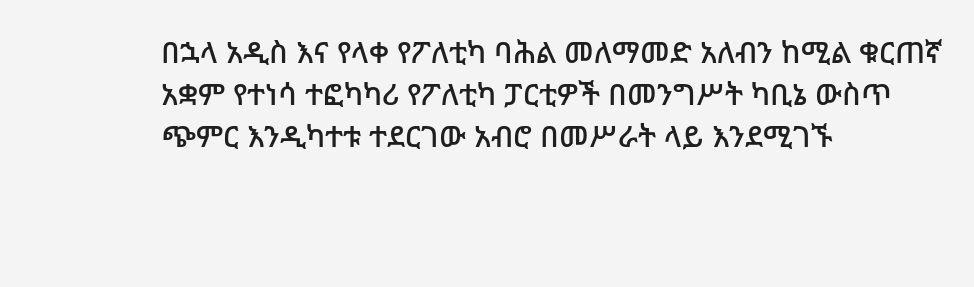በኋላ አዲስ እና የላቀ የፖለቲካ ባሕል መለማመድ አለብን ከሚል ቁርጠኛ አቋም የተነሳ ተፎካካሪ የፖለቲካ ፓርቲዎች በመንግሥት ካቢኔ ውስጥ ጭምር እንዲካተቱ ተደርገው አብሮ በመሥራት ላይ እንደሚገኙ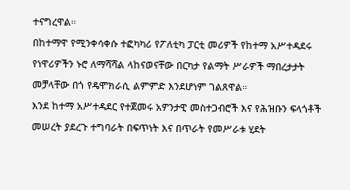ተናግረዋል።
በከተማዋ የሚንቀሳቀሱ ተፎካካሪ የፖለቲካ ፓርቲ መሪዎች የከተማ አሥተዳደሩ የነዋሪዎችን ኑሮ ለማሻሻል ላከናወናቸው በርካታ የልማት ሥራዎች ማበረታታት መቻላቸው በጎ የዴሞክራሲ ልምምድ እንደሆነም ገልጸዋል።
እንደ ከተማ አሥተዳደር የተጀመሩ አዎንታዊ መስተጋብሮች እና የሕዝቡን ፍላጎቶች መሠረት ያደረጉ ተግባራት በፍጥነት እና በጥራት የመሥራቱ ሂደት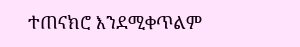ተጠናክሮ እንደሚቀጥልም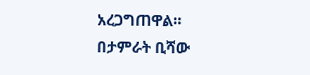አረጋግጠዋል።
በታምራት ቢሻው